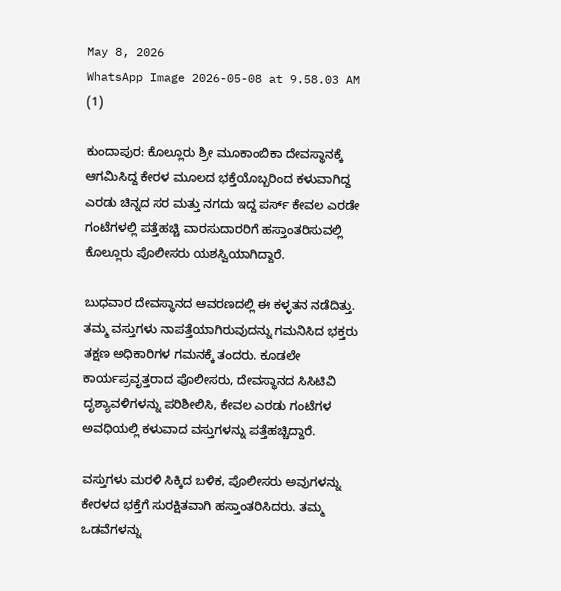May 8, 2026
WhatsApp Image 2026-05-08 at 9.58.03 AM (1)

ಕುಂದಾಪುರ: ಕೊಲ್ಲೂರು ಶ್ರೀ ಮೂಕಾಂಬಿಕಾ ದೇವಸ್ಥಾನಕ್ಕೆ ಆಗಮಿಸಿದ್ದ ಕೇರಳ ಮೂಲದ ಭಕ್ತೆಯೊಬ್ಬರಿಂದ ಕಳುವಾಗಿದ್ದ ಎರಡು ಚಿನ್ನದ ಸರ ಮತ್ತು ನಗದು ಇದ್ದ ಪರ್ಸ್ ಕೇವಲ ಎರಡೇ ಗಂಟೆಗಳಲ್ಲಿ ಪತ್ತೆಹಚ್ಚಿ ವಾರಸುದಾರರಿಗೆ ಹಸ್ತಾಂತರಿಸುವಲ್ಲಿ ಕೊಲ್ಲೂರು ಪೊಲೀಸರು ಯಶಸ್ವಿಯಾಗಿದ್ದಾರೆ.

ಬುಧವಾರ ದೇವಸ್ಥಾನದ ಆವರಣದಲ್ಲಿ ಈ ಕಳ್ಳತನ ನಡೆದಿತ್ತು. ತಮ್ಮ ವಸ್ತುಗಳು ನಾಪತ್ತೆಯಾಗಿರುವುದನ್ನು ಗಮನಿಸಿದ ಭಕ್ತರು ತಕ್ಷಣ ಅಧಿಕಾರಿಗಳ ಗಮನಕ್ಕೆ ತಂದರು. ಕೂಡಲೇ ಕಾರ್ಯಪ್ರವೃತ್ತರಾದ ಪೊಲೀಸರು, ದೇವಸ್ಥಾನದ ಸಿಸಿಟಿವಿ ದೃಶ್ಯಾವಳಿಗಳನ್ನು ಪರಿಶೀಲಿಸಿ, ಕೇವಲ ಎರಡು ಗಂಟೆಗಳ ಅವಧಿಯಲ್ಲಿ ಕಳುವಾದ ವಸ್ತುಗಳನ್ನು ಪತ್ತೆಹಚ್ಚಿದ್ದಾರೆ.

ವಸ್ತುಗಳು ಮರಳಿ ಸಿಕ್ಕಿದ ಬಳಿಕ, ಪೊಲೀಸರು ಅವುಗಳನ್ನು ಕೇರಳದ ಭಕ್ತೆಗೆ ಸುರಕ್ಷಿತವಾಗಿ ಹಸ್ತಾಂತರಿಸಿದರು. ತಮ್ಮ ಒಡವೆಗಳನ್ನು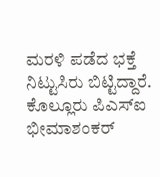ಮರಳಿ ಪಡೆದ ಭಕ್ತೆ ನಿಟ್ಟುಸಿರು ಬಿಟ್ಟಿದ್ದಾರೆ. ಕೊಲ್ಲೂರು ಪಿಎಸ್‌ಐ ಭೀಮಾಶಂಕರ್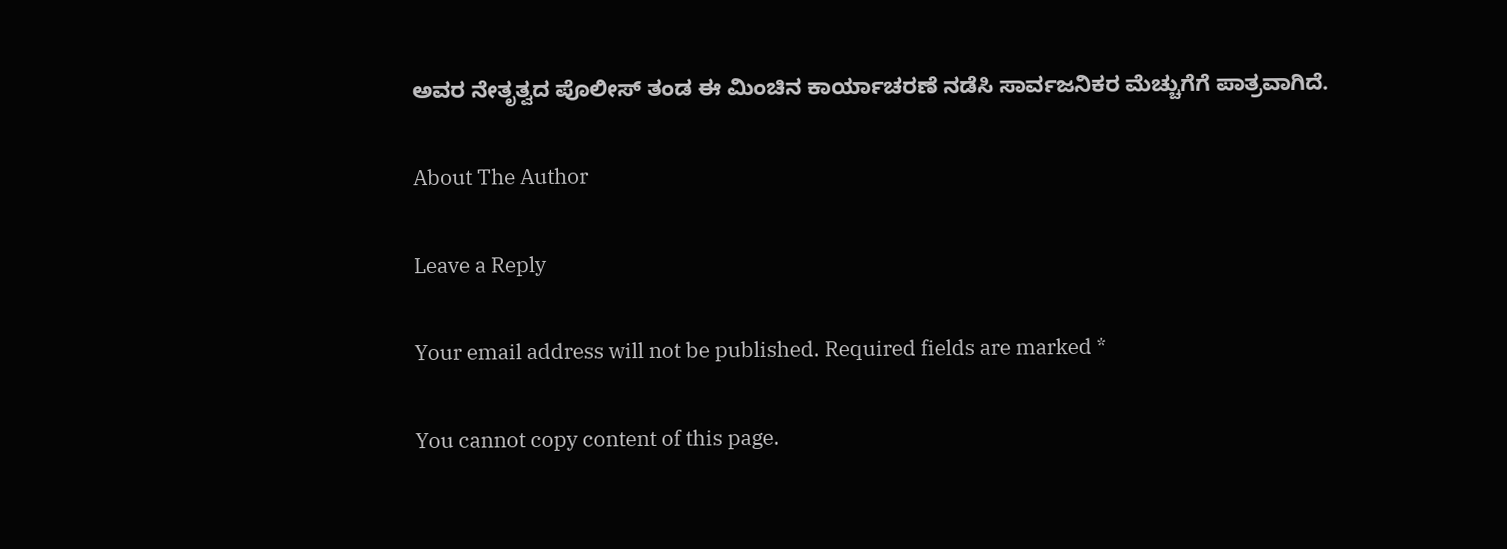ಅವರ ನೇತೃತ್ವದ ಪೊಲೀಸ್ ತಂಡ ಈ ಮಿಂಚಿನ ಕಾರ್ಯಾಚರಣೆ ನಡೆಸಿ ಸಾರ್ವಜನಿಕರ ಮೆಚ್ಚುಗೆಗೆ ಪಾತ್ರವಾಗಿದೆ.

About The Author

Leave a Reply

Your email address will not be published. Required fields are marked *

You cannot copy content of this page.